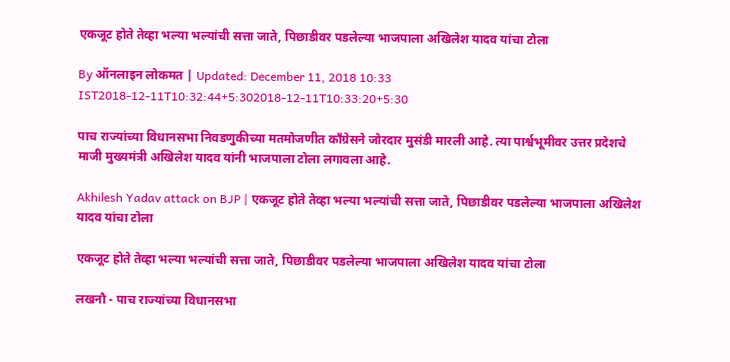एकजूट होते तेव्हा भल्या भल्यांची सत्ता जाते, पिछाडीवर पडलेल्या भाजपाला अखिलेश यादव यांचा टोला

By ऑनलाइन लोकमत | Updated: December 11, 2018 10:33 IST2018-12-11T10:32:44+5:302018-12-11T10:33:20+5:30

पाच राज्यांच्या विधानसभा निवडणुकीच्या मतमोजणीत काँग्रेसने जोरदार मुसंडी मारली आहे. त्या पार्श्वभूमीवर उत्तर प्रदेशचे माजी मुख्यमंत्री अखिलेश यादव यांनी भाजपाला टोला लगावला आहे.

Akhilesh Yadav attack on BJP | एकजूट होते तेव्हा भल्या भल्यांची सत्ता जाते, पिछाडीवर पडलेल्या भाजपाला अखिलेश यादव यांचा टोला

एकजूट होते तेव्हा भल्या भल्यांची सत्ता जाते, पिछाडीवर पडलेल्या भाजपाला अखिलेश यादव यांचा टोला

लखनौ - पाच राज्यांच्या विधानसभा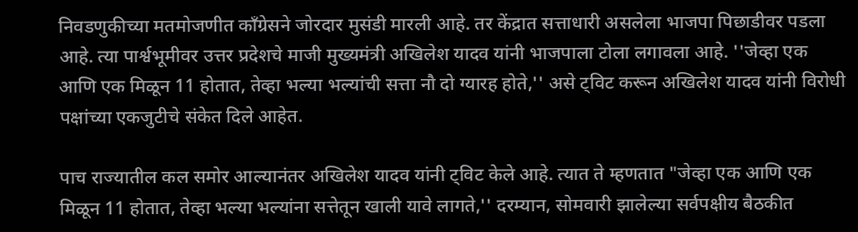निवडणुकीच्या मतमोजणीत काँग्रेसने जोरदार मुसंडी मारली आहे. तर केंद्रात सत्ताधारी असलेला भाजपा पिछाडीवर पडला आहे. त्या पार्श्वभूमीवर उत्तर प्रदेशचे माजी मुख्यमंत्री अखिलेश यादव यांनी भाजपाला टोला लगावला आहे. ''जेव्हा एक आणि एक मिळून 11 होतात, तेव्हा भल्या भल्यांची सत्ता नौ दो ग्यारह होते,'' असे ट्विट करून अखिलेश यादव यांनी विरोधी पक्षांच्या एकजुटीचे संकेत दिले आहेत.

पाच राज्यातील कल समोर आल्यानंतर अखिलेश यादव यांनी ट्विट केले आहे. त्यात ते म्हणतात "जेव्हा एक आणि एक मिळून 11 होतात, तेव्हा भल्या भल्यांना सत्तेतून खाली यावे लागते,'' दरम्यान, सोमवारी झालेल्या सर्वपक्षीय बैठकीत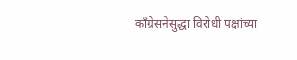काँग्रेसनेसुद्धा विरोधी पक्षांच्या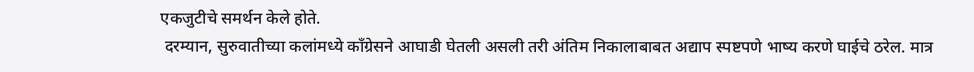एकजुटीचे समर्थन केले होते.
 दरम्यान, सुरुवातीच्या कलांमध्ये काँग्रेसने आघाडी घेतली असली तरी अंतिम निकालाबाबत अद्याप स्पष्टपणे भाष्य करणे घाईचे ठरेल. मात्र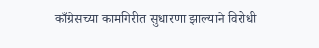काँग्रेसच्या कामगिरीत सुधारणा झाल्याने विरोधी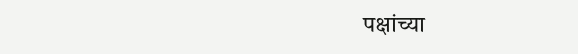पक्षांच्या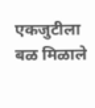एकजुटीला बळ मिळाले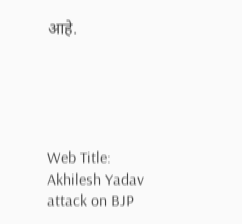आहे.





Web Title: Akhilesh Yadav attack on BJP